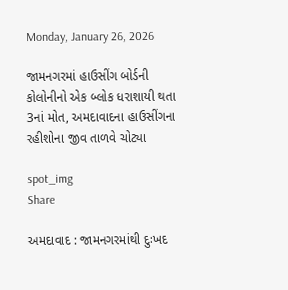Monday, January 26, 2026

જામનગરમાં હાઉસીંગ બોર્ડની કોલોનીનો એક બ્લોક ધરાશાયી થતા 3નાં મોત, અમદાવાદના હાઉસીંગના રહીશોના જીવ તાળવે ચોટ્યા

spot_img
Share

અમદાવાદ : જામનગરમાંથી દુઃખદ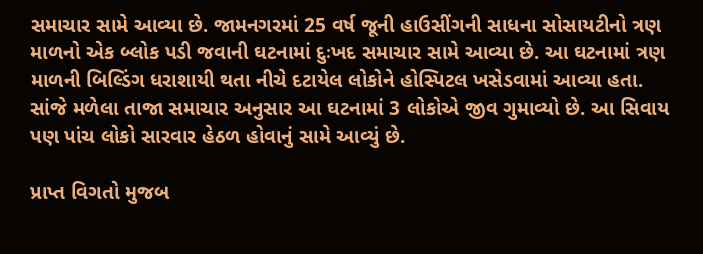સમાચાર સામે આવ્યા છે. જામનગરમાં 25 વર્ષ જૂની હાઉસીંગની સાધના સોસાયટીનો ત્રણ માળનો એક બ્લોક પડી જવાની ઘટનામાં દુઃખદ સમાચાર સામે આવ્યા છે. આ ઘટનામાં ત્રણ માળની બિલ્ડિંગ ધરાશાયી થતા નીચે દટાયેલ લોકોને હોસ્પિટલ ખસેડવામાં આવ્યા હતા. સાંજે મળેલા તાજા સમાચાર અનુસાર આ ઘટનામાં 3 લોકોએ જીવ ગુમાવ્યો છે. આ સિવાય પણ પાંચ લોકો સારવાર હેઠળ હોવાનું સામે આવ્યું છે.

પ્રાપ્ત વિગતો મુજબ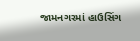જામનગરમાં હાઉસિંગ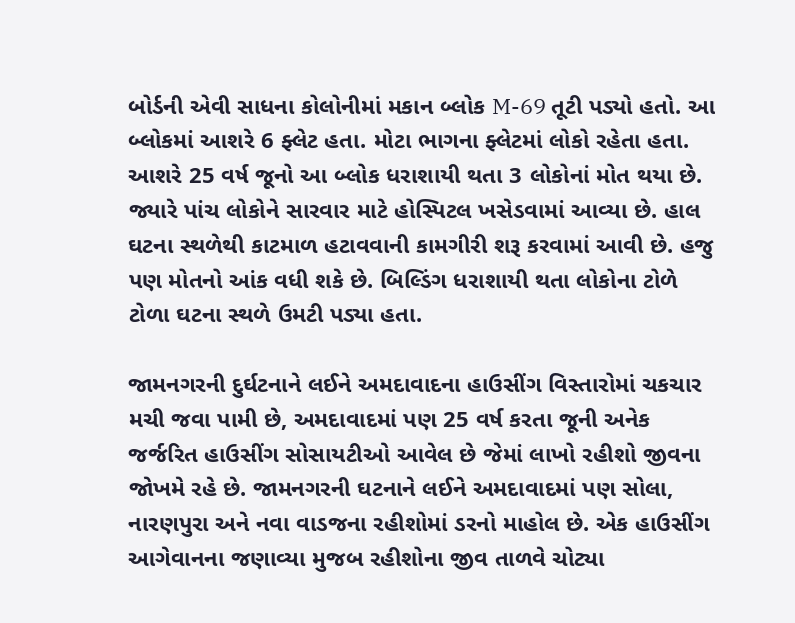બોર્ડની એવી સાધના કોલોનીમાં મકાન બ્લોક M-69 તૂટી પડ્યો હતો. આ બ્લોકમાં આશરે 6 ફ્લેટ હતા. મોટા ભાગના ફ્લેટમાં લોકો રહેતા હતા. આશરે 25 વર્ષ જૂનો આ બ્લોક ધરાશાયી થતા 3 લોકોનાં મોત થયા છે. જ્યારે પાંચ લોકોને સારવાર માટે હોસ્પિટલ ખસેડવામાં આવ્યા છે. હાલ ઘટના સ્થળેથી કાટમાળ હટાવવાની કામગીરી શરૂ કરવામાં આવી છે. હજુ પણ મોતનો આંક વધી શકે છે. બિલ્ડિંગ ધરાશાયી થતા લોકોના ટોળે ટોળા ઘટના સ્થળે ઉમટી પડ્યા હતા.

જામનગરની દુર્ઘટનાને લઈને અમદાવાદના હાઉસીંગ વિસ્તારોમાં ચકચાર મચી જવા પામી છે, અમદાવાદમાં પણ 25 વર્ષ કરતા જૂની અનેક જર્જરિત હાઉસીંગ સોસાયટીઓ આવેલ છે જેમાં લાખો રહીશો જીવના જોખમે રહે છે. જામનગરની ઘટનાને લઈને અમદાવાદમાં પણ સોલા, નારણપુરા અને નવા વાડજના રહીશોમાં ડરનો માહોલ છે. એક હાઉસીંગ આગેવાનના જણાવ્યા મુજબ રહીશોના જીવ તાળવે ચોટ્યા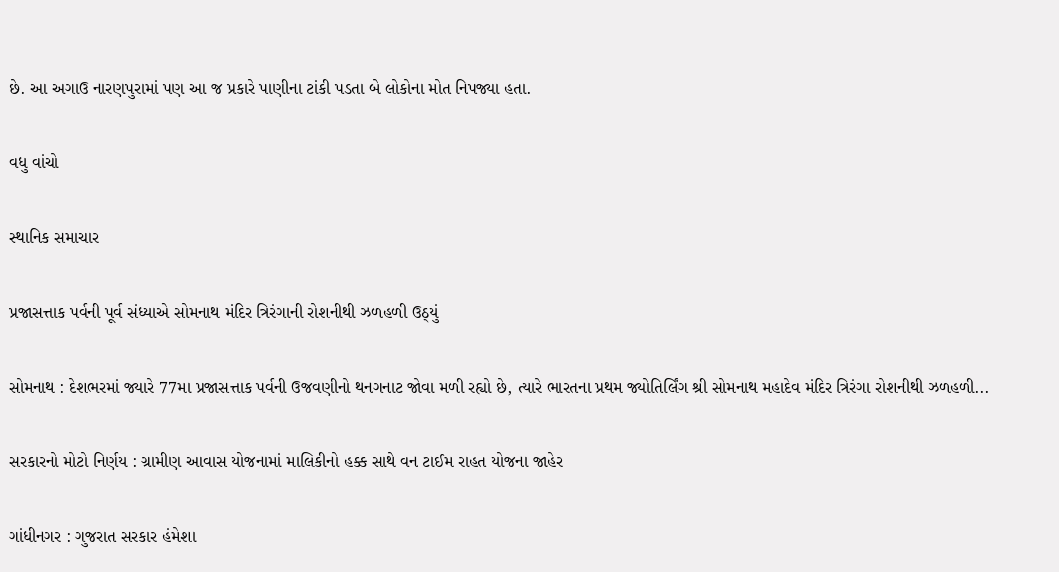છે. આ અગાઉ નારણપુરામાં પણ આ જ પ્રકારે પાણીના ટાંકી પડતા બે લોકોના મોત નિપજ્યા હતા.

વધુ વાંચો

સ્થાનિક સમાચાર

પ્રજાસત્તાક પર્વની પૂર્વ સંધ્યાએ સોમનાથ મંદિર ત્રિરંગાની રોશનીથી ઝળહળી ઉઠ્યું

સોમનાથ : દેશભરમાં જ્યારે 77મા પ્રજાસત્તાક પર્વની ઉજવણીનો થનગનાટ જોવા મળી રહ્યો છે, ત્યારે ભારતના પ્રથમ જ્યોતિર્લિંગ શ્રી સોમનાથ મહાદેવ મંદિર ત્રિરંગા રોશનીથી ઝળહળી...

સરકારનો મોટો નિર્ણય : ગ્રામીણ આવાસ યોજનામાં માલિકીનો હક્ક સાથે વન ટાઈમ રાહત યોજના જાહેર

ગાંધીનગર : ગુજરાત સરકાર હંમેશા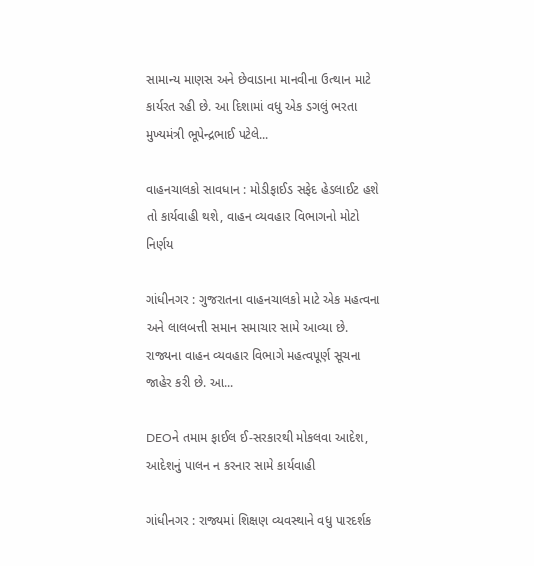સામાન્ય માણસ અને છેવાડાના માનવીના ઉત્થાન માટે કાર્યરત રહી છે. આ દિશામાં વધુ એક ડગલું ભરતા મુખ્યમંત્રી ભૂપેન્દ્રભાઈ પટેલે...

વાહનચાલકો સાવધાન : મોડીફાઈડ સફેદ હેડલાઈટ હશે તો કાર્યવાહી થશે, વાહન વ્યવહાર વિભાગનો મોટો નિર્ણય

ગાંધીનગર : ગુજરાતના વાહનચાલકો માટે એક મહત્વના અને લાલબત્તી સમાન સમાચાર સામે આવ્યા છે. રાજ્યના વાહન વ્યવહાર વિભાગે મહત્વપૂર્ણ સૂચના જાહેર કરી છે. આ...

DEOને તમામ ફાઈલ ઈ-સરકારથી મોકલવા આદેશ, આદેશનું પાલન ન કરનાર સામે કાર્યવાહી

ગાંધીનગર : રાજ્યમાં શિક્ષણ વ્યવસ્થાને વધુ પારદર્શક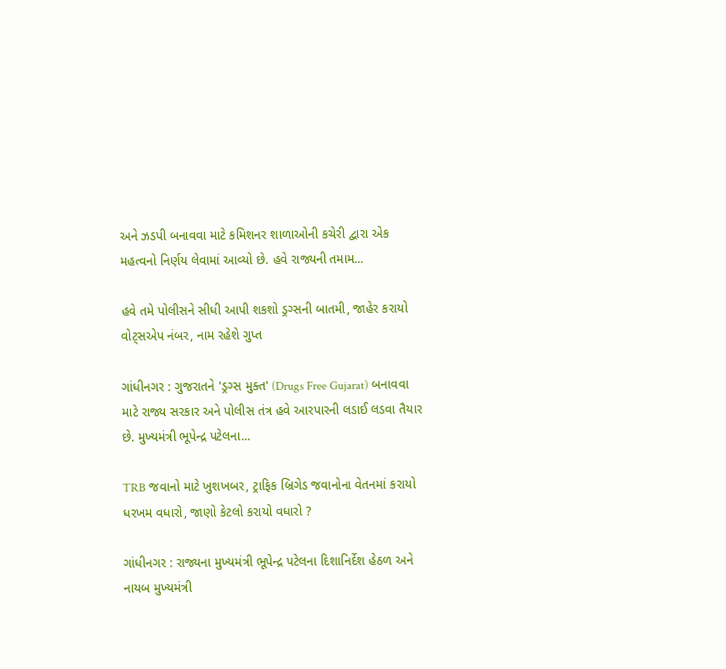અને ઝડપી બનાવવા માટે કમિશનર શાળાઓની કચેરી દ્વારા એક મહત્વનો નિર્ણય લેવામાં આવ્યો છે. હવે રાજ્યની તમામ...

હવે તમે પોલીસને સીધી આપી શકશો ડ્રગ્સની બાતમી, જાહેર કરાયો વોટ્સએપ નંબર, નામ રહેશે ગુપ્ત

ગાંધીનગર : ગુજરાતને 'ડ્રગ્સ મુક્ત' (Drugs Free Gujarat) બનાવવા માટે રાજ્ય સરકાર અને પોલીસ તંત્ર હવે આરપારની લડાઈ લડવા તૈયાર છે. મુખ્યમંત્રી ભૂપેન્દ્ર પટેલના...

TRB જવાનો માટે ખુશખબર, ટ્રાફિક બ્રિગેડ જવાનોના વેતનમાં કરાયો ધરખમ વધારો, જાણો કેટલો કરાયો વધારો ?

ગાંધીનગર : રાજ્યના મુખ્યમંત્રી ભૂપેન્દ્ર પટેલના દિશાનિર્દેશ હેઠળ અને નાયબ મુખ્યમંત્રી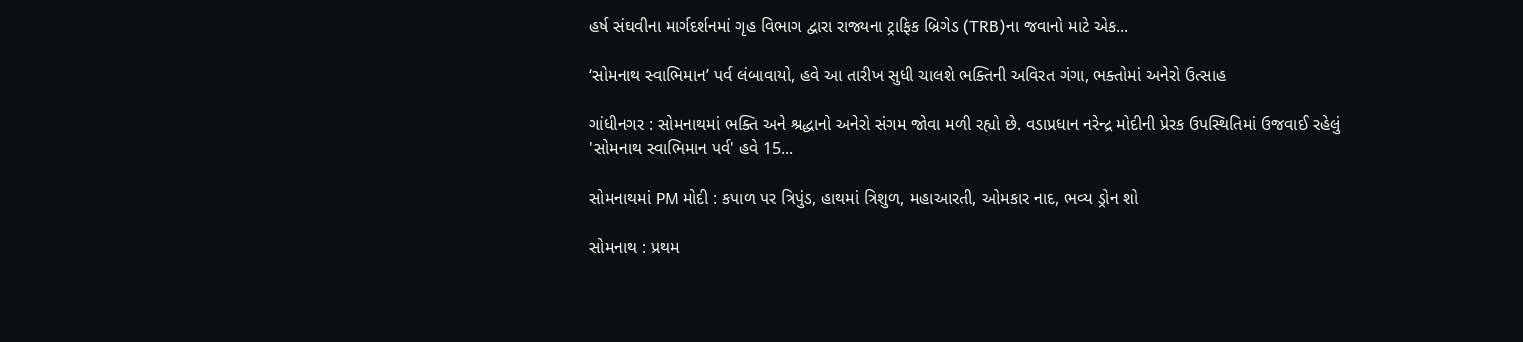હર્ષ સંઘવીના માર્ગદર્શનમાં ગૃહ વિભાગ દ્વારા રાજ્યના ટ્રાફિક બ્રિગેડ (TRB)ના જવાનો માટે એક...

‘સોમનાથ સ્વાભિમાન’ પર્વ લંબાવાયો, હવે આ તારીખ સુધી ચાલશે ભક્તિની અવિરત ગંગા, ભક્તોમાં અનેરો ઉત્સાહ

ગાંધીનગર : સોમનાથમાં ભક્તિ અને શ્રદ્ધાનો અનેરો સંગમ જોવા મળી રહ્યો છે. વડાપ્રધાન નરેન્દ્ર મોદીની પ્રેરક ઉપસ્થિતિમાં ઉજવાઈ રહેલું 'સોમનાથ સ્વાભિમાન પર્વ' હવે 15...

સોમનાથમાં PM મોદી : કપાળ પર ત્રિપુંડ, હાથમાં ત્રિશુળ, મહાઆરતી, ઓમકાર નાદ, ભવ્ય ડ્રોન શો

સોમનાથ : પ્રથમ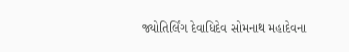જ્યોતિર્લિંગ દેવાધિદેવ સોમનાથ મહાદેવના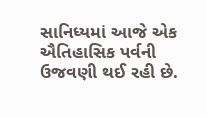સાનિધ્યમાં આજે એક ઐતિહાસિક પર્વની ઉજવણી થઈ રહી છે.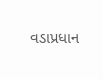વડાપ્રધાન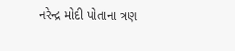નરેન્દ્ર મોદી પોતાના ત્રણ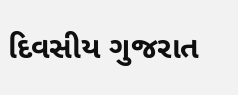દિવસીય ગુજરાત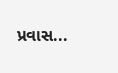પ્રવાસ...